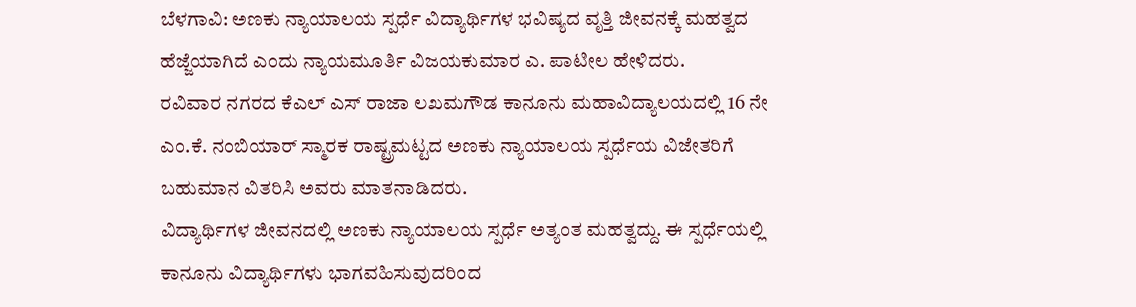ಬೆಳಗಾವಿ: ಅಣಕು ನ್ಯಾಯಾಲಯ ಸ್ಪರ್ಧೆ ವಿದ್ಯಾರ್ಥಿಗಳ ಭವಿಷ್ಯದ ವೃತ್ತಿ ಜೀವನಕ್ಕೆ ಮಹತ್ವದ ಹೆಜ್ಜೆಯಾಗಿದೆ ಎಂದು ನ್ಯಾಯಮೂರ್ತಿ ವಿಜಯಕುಮಾರ ಎ. ಪಾಟೀಲ ಹೇಳಿದರು.
ರವಿವಾರ ನಗರದ ಕೆಎಲ್ ಎಸ್ ರಾಜಾ ಲಖಮಗೌಡ ಕಾನೂನು ಮಹಾವಿದ್ಯಾಲಯದಲ್ಲಿ 16 ನೇ ಎಂ.ಕೆ. ನಂಬಿಯಾರ್ ಸ್ಮಾರಕ ರಾಷ್ಟ್ರಮಟ್ಟದ ಅಣಕು ನ್ಯಾಯಾಲಯ ಸ್ಪರ್ಧೆಯ ವಿಜೇತರಿಗೆ ಬಹುಮಾನ ವಿತರಿಸಿ ಅವರು ಮಾತನಾಡಿದರು.
ವಿದ್ಯಾರ್ಥಿಗಳ ಜೀವನದಲ್ಲಿ ಅಣಕು ನ್ಯಾಯಾಲಯ ಸ್ಪರ್ಧೆ ಅತ್ಯಂತ ಮಹತ್ವದ್ದು. ಈ ಸ್ಪರ್ಧೆಯಲ್ಲಿ ಕಾನೂನು ವಿದ್ಯಾರ್ಥಿಗಳು ಭಾಗವಹಿಸುವುದರಿಂದ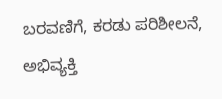ಬರವಣಿಗೆ, ಕರಡು ಪರಿಶೀಲನೆ, ಅಭಿವ್ಯಕ್ತಿ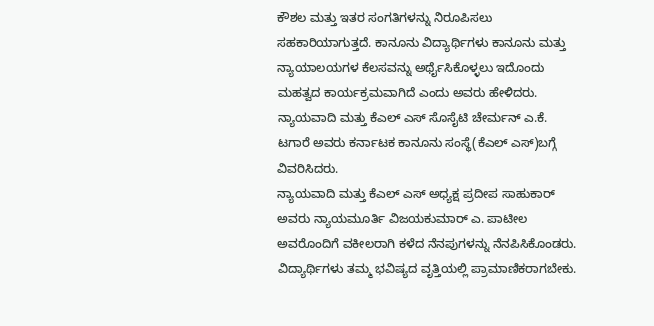ಕೌಶಲ ಮತ್ತು ಇತರ ಸಂಗತಿಗಳನ್ನು ನಿರೂಪಿಸಲು ಸಹಕಾರಿಯಾಗುತ್ತದೆ. ಕಾನೂನು ವಿದ್ಯಾರ್ಥಿಗಳು ಕಾನೂನು ಮತ್ತು ನ್ಯಾಯಾಲಯಗಳ ಕೆಲಸವನ್ನು ಅರ್ಥೈಸಿಕೊಳ್ಳಲು ಇದೊಂದು ಮಹತ್ವದ ಕಾರ್ಯಕ್ರಮವಾಗಿದೆ ಎಂದು ಅವರು ಹೇಳಿದರು.
ನ್ಯಾಯವಾದಿ ಮತ್ತು ಕೆಎಲ್ ಎಸ್ ಸೊಸೈಟಿ ಚೇರ್ಮನ್ ಎ.ಕೆ. ಟಗಾರೆ ಅವರು ಕರ್ನಾಟಕ ಕಾನೂನು ಸಂಸ್ಥೆ(ಕೆಎಲ್ ಎಸ್)ಬಗ್ಗೆ ವಿವರಿಸಿದರು.
ನ್ಯಾಯವಾದಿ ಮತ್ತು ಕೆಎಲ್ ಎಸ್ ಅಧ್ಯಕ್ಷ ಪ್ರದೀಪ ಸಾಹುಕಾರ್ ಅವರು ನ್ಯಾಯಮೂರ್ತಿ ವಿಜಯಕುಮಾರ್ ಎ. ಪಾಟೀಲ ಅವರೊಂದಿಗೆ ವಕೀಲರಾಗಿ ಕಳೆದ ನೆನಪುಗಳನ್ನು ನೆನಪಿಸಿಕೊಂಡರು. ವಿದ್ಯಾರ್ಥಿಗಳು ತಮ್ಮ ಭವಿಷ್ಯದ ವೃತ್ತಿಯಲ್ಲಿ ಪ್ರಾಮಾಣಿಕರಾಗಬೇಕು.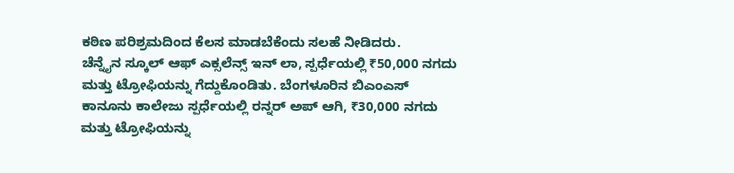ಕಠಿಣ ಪರಿಶ್ರಮದಿಂದ ಕೆಲಸ ಮಾಡಬೆಕೆಂದು ಸಲಹೆ ನೀಡಿದರು.
ಚೆನ್ನೈನ ಸ್ಕೂಲ್ ಆಫ್ ಎಕ್ಸಲೆನ್ಸ್ ಇನ್ ಲಾ, ಸ್ಪರ್ಧೆಯಲ್ಲಿ ₹50,000 ನಗದು ಮತ್ತು ಟ್ರೋಫಿಯನ್ನು ಗೆದ್ದುಕೊಂಡಿತು. ಬೆಂಗಳೂರಿನ ಬಿಎಂಎಸ್ ಕಾನೂನು ಕಾಲೇಜು ಸ್ಪರ್ಧೆಯಲ್ಲಿ ರನ್ನರ್ ಅಪ್ ಆಗಿ, ₹30,000 ನಗದು ಮತ್ತು ಟ್ರೋಫಿಯನ್ನು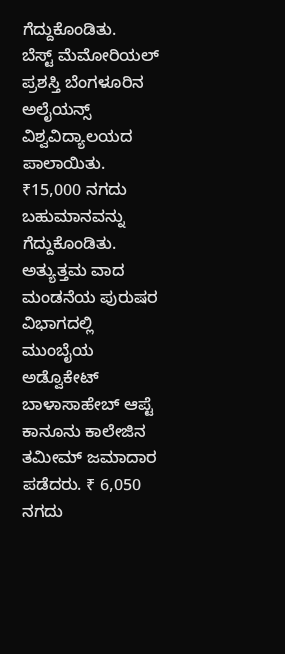ಗೆದ್ದುಕೊಂಡಿತು.
ಬೆಸ್ಟ್ ಮೆಮೋರಿಯಲ್ ಪ್ರಶಸ್ತಿ ಬೆಂಗಳೂರಿನ ಅಲೈಯನ್ಸ್ ವಿಶ್ವವಿದ್ಯಾಲಯದ ಪಾಲಾಯಿತು. ₹15,000 ನಗದು ಬಹುಮಾನವನ್ನು ಗೆದ್ದುಕೊಂಡಿತು.
ಅತ್ಯುತ್ತಮ ವಾದ ಮಂಡನೆಯ ಪುರುಷರ ವಿಭಾಗದಲ್ಲಿ
ಮುಂಬೈಯ ಅಡ್ವೊಕೇಟ್ ಬಾಳಾಸಾಹೇಬ್ ಆಪ್ಟೆ ಕಾನೂನು ಕಾಲೇಜಿನ ತಮೀಮ್ ಜಮಾದಾರ ಪಡೆದರು. ₹ 6,050 ನಗದು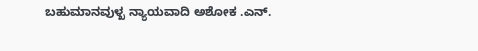ಬಹುಮಾನವುಳ್ಖ ನ್ಯಾಯವಾದಿ ಅಶೋಕ .ಎನ್.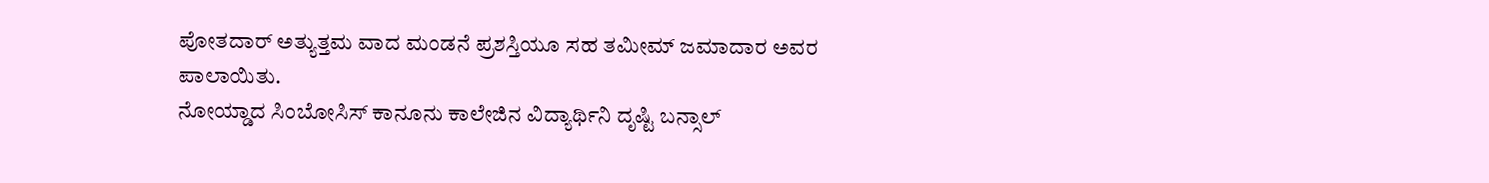ಪೋತದಾರ್ ಅತ್ಯುತ್ತಮ ವಾದ ಮಂಡನೆ ಪ್ರಶಸ್ತಿಯೂ ಸಹ ತಮೀಮ್ ಜಮಾದಾರ ಅವರ ಪಾಲಾಯಿತು.
ನೋಯ್ಡಾದ ಸಿಂಬೋಸಿಸ್ ಕಾನೂನು ಕಾಲೇಜಿನ ವಿದ್ಯಾರ್ಥಿನಿ ದೃಷ್ಟಿ ಬನ್ಸಾಲ್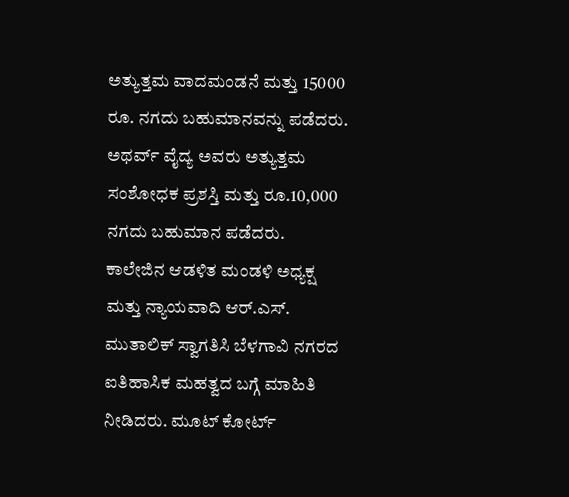ಅತ್ಯುತ್ತಮ ವಾದಮಂಡನೆ ಮತ್ತು 15000 ರೂ. ನಗದು ಬಹುಮಾನವನ್ನು ಪಡೆದರು. ಅಥರ್ವ್ ವೈದ್ಯ ಅವರು ಅತ್ಯುತ್ತಮ ಸಂಶೋಧಕ ಪ್ರಶಸ್ತಿ ಮತ್ತು ರೂ.10,000 ನಗದು ಬಹುಮಾನ ಪಡೆದರು.
ಕಾಲೇಜಿನ ಆಡಳಿತ ಮಂಡಳಿ ಅಧ್ಯಕ್ಷ ಮತ್ತು ನ್ಯಾಯವಾದಿ ಆರ್.ಎಸ್. ಮುತಾಲಿಕ್ ಸ್ವಾಗತಿಸಿ ಬೆಳಗಾವಿ ನಗರದ ಐತಿಹಾಸಿಕ ಮಹತ್ವದ ಬಗ್ಗೆ ಮಾಹಿತಿ ನೀಡಿದರು. ಮೂಟ್ ಕೋರ್ಟ್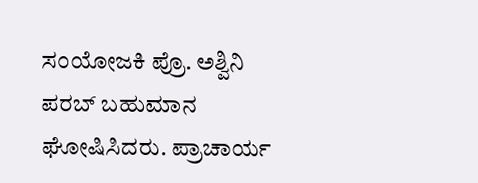ಸಂಯೋಜಕಿ ಪ್ರೊ. ಅಶ್ವಿನಿ ಪರಬ್ ಬಹುಮಾನ ಘೋಷಿಸಿದರು. ಪ್ರಾಚಾರ್ಯ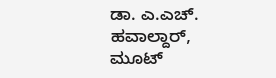ಡಾ. ಎ.ಎಚ್. ಹವಾಲ್ದಾರ್, ಮೂಟ್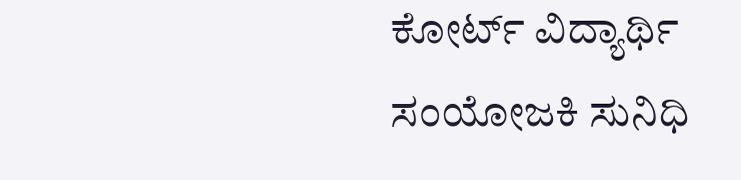ಕೋರ್ಟ್ ವಿದ್ಯಾರ್ಥಿ ಸಂಯೋಜಕಿ ಸುನಿಧಿ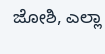ಜೋಶಿ, ಎಲ್ಲಾ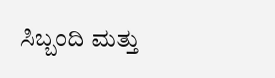ಸಿಬ್ಬಂದಿ ಮತ್ತು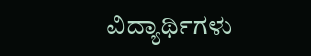ವಿದ್ಯಾರ್ಥಿಗಳು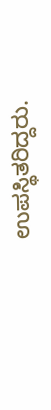ಉಪಸ್ಥಿತರಿದ್ದರು.